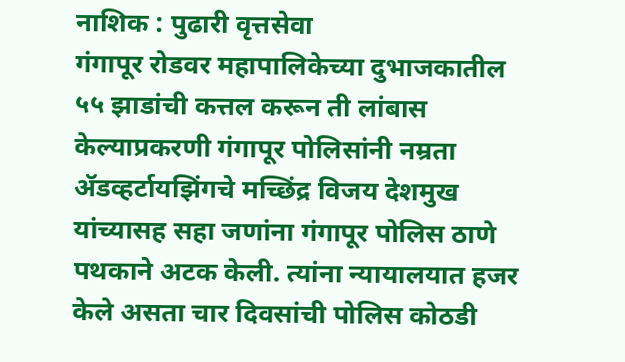नाशिक : पुढारी वृत्तसेवा
गंगापूर रोडवर महापालिकेच्या दुभाजकातील ५५ झाडांची कत्तल करून ती लांबास केल्याप्रकरणी गंगापूर पोलिसांनी नम्रता ॲडव्हर्टायझिंगचे मच्छिंद्र विजय देशमुख यांच्यासह सहा जणांना गंगापूर पोलिस ठाणे पथकाने अटक केली. त्यांना न्यायालयात हजर केले असता चार दिवसांची पोलिस कोठडी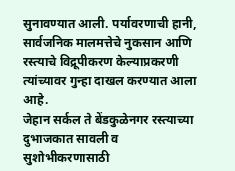सुनावण्यात आली. पर्यावरणाची हानी, सार्वजनिक मालमत्तेचे नुकसान आणि रस्त्याचे विद्रूपीकरण केल्याप्रकरणी त्यांच्यावर गुन्हा दाखल करण्यात आला आहे.
जेहान सर्कल ते बेंडकुळेनगर रस्त्याच्या दुभाजकात सावली व सुशोभीकरणासाठी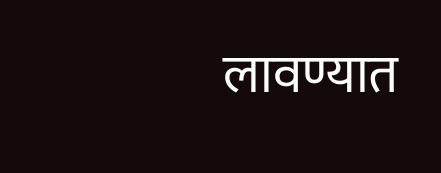लावण्यात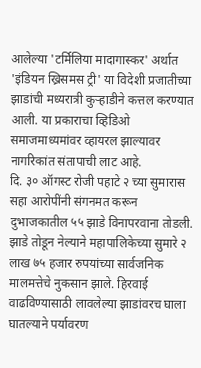आलेल्या 'टर्मिलिया मादागास्कर' अर्थात 'इंडियन ख्रिसमस ट्री' या विदेशी प्रजातीच्या झाडांची मध्यरात्री कुऱ्हाडीने कत्तल करण्यात आली. या प्रकाराचा व्हिडिओ समाजमाध्यमांवर व्हायरल झाल्यावर नागरिकांत संतापाची लाट आहे.
दि. ३० ऑगस्ट रोजी पहाटे २ च्या सुमारास सहा आरोपींनी संगनमत करून दुभाजकातील ५५ झाडे विनापरवाना तोडली. झाडे तोडून नेल्याने महापालिकेच्या सुमारे २ लाख ७५ हजार रुपयांच्या सार्वजनिक मालमत्तेचे नुकसान झाले. हिरवाई वाढविण्यासाठी लावलेल्या झाडांवरच घाला घातल्याने पर्यावरण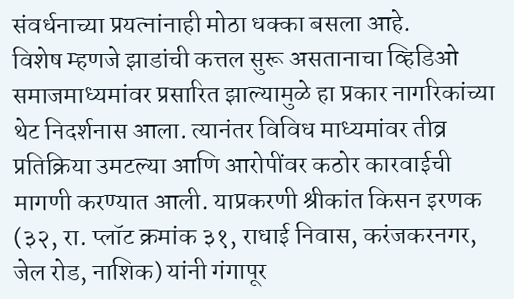संवर्धनाच्या प्रयत्नांनाही मोठा धक्का बसला आहे.
विशेष म्हणजे झाडांची कत्तल सुरू असतानाचा व्हिडिओ समाजमाध्यमांवर प्रसारित झाल्यामुळे हा प्रकार नागरिकांच्या थेट निदर्शनास आला. त्यानंतर विविध माध्यमांवर तीव्र प्रतिक्रिया उमटल्या आणि आरोपींवर कठोर कारवाईची मागणी करण्यात आली. याप्रकरणी श्रीकांत किसन इरणक (३२, रा. प्लॉट क्रमांक ३१, राधाई निवास, करंजकरनगर, जेल रोड, नाशिक) यांनी गंगापूर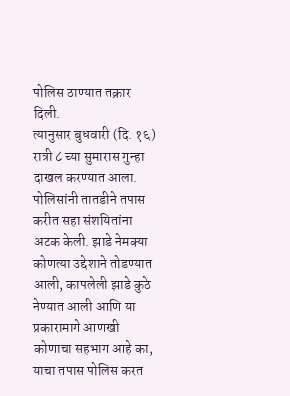पोलिस ठाण्यात तक्रार दिली.
त्यानुसार बुधवारी (दि. १६) रात्री ८ च्या सुमारास गुन्हा दाखल करण्यात आला. पोलिसांनी तातडीने तपास करीत सहा संशयितांना अटक केली. झाडे नेमक्या कोणत्या उद्देशाने तोडण्यात आली, कापलेली झाडे कुठे नेण्यात आली आणि या प्रकारामागे आणखी कोणाचा सहभाग आहे का, याचा तपास पोलिस करत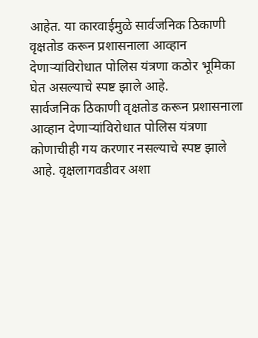आहेत. या कारवाईमुळे सार्वजनिक ठिकाणी वृक्षतोड करून प्रशासनाला आव्हान देणाऱ्यांविरोधात पोलिस यंत्रणा कठोर भूमिका घेत असल्याचे स्पष्ट झाले आहे.
सार्वजनिक ठिकाणी वृक्षतोड करून प्रशासनाला आव्हान देणाऱ्यांविरोधात पोलिस यंत्रणा कोणाचीही गय करणार नसल्याचे स्पष्ट झाले आहे. वृक्षलागवडीवर अशा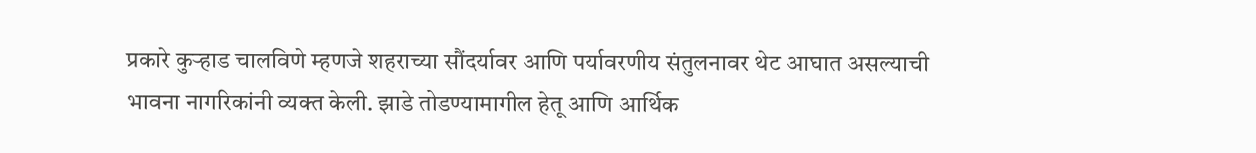प्रकारे कुऱ्हाड चालविणे म्हणजे शहराच्या सौंदर्यावर आणि पर्यावरणीय संतुलनावर थेट आघात असल्याची भावना नागरिकांनी व्यक्त केली. झाडे तोडण्यामागील हेतू आणि आर्थिक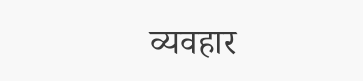व्यवहार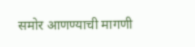समोर आणण्याची मागणी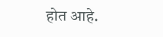होत आहे.